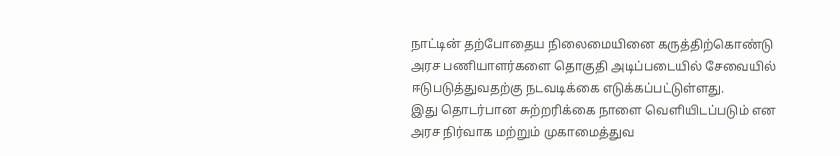நாட்டின் தற்போதைய நிலைமையினை கருத்திற்கொண்டு அரச பணியாளர்களை தொகுதி அடிப்படையில் சேவையில் ஈடுபடுத்துவதற்கு நடவடிக்கை எடுக்கப்பட்டுள்ளது.
இது தொடர்பான சுற்றரிக்கை நாளை வெளியிடப்படும் என அரச நிர்வாக மற்றும் முகாமைத்துவ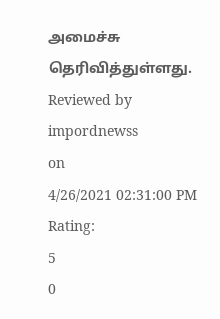அமைச்சு தெரிவித்துள்ளது.
Reviewed by
impordnewss
on
4/26/2021 02:31:00 PM
Rating:
5
0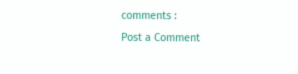comments :
Post a Comment